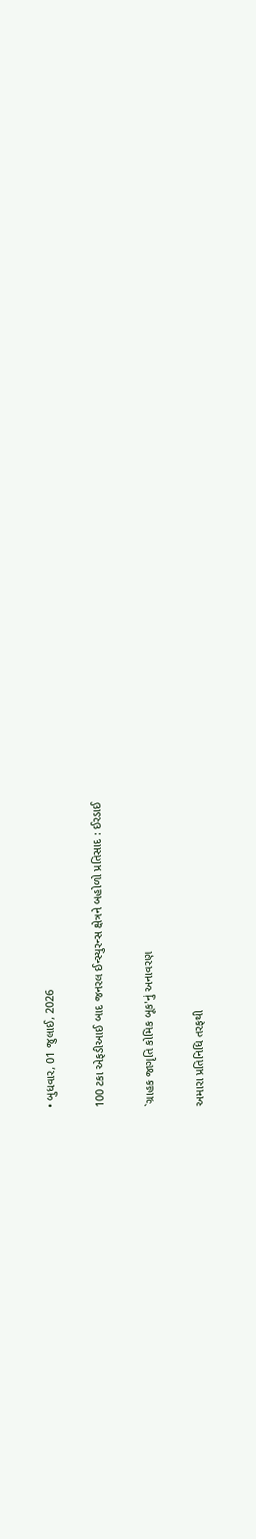• બુધવાર, 01 જુલાઈ, 2026

100 ટકા એફડીઆઈ બાદ જનરલ ઈન્સ્યુરન્સ ક્ષેત્રને બહોળો પ્રતિસાદ : ઈરડાઈ

`ગ્રાહક જાગૃતિ કોમિક બૂક'નું અનાવરણ

અમારા પ્રતિનિધિ તરફથી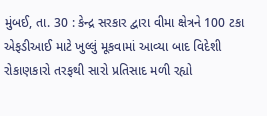મુંબઈ, તા. 30 : કેન્દ્ર સરકાર દ્વારા વીમા ક્ષેત્રને 100 ટકા એફડીઆઈ માટે ખુલ્લું મૂકવામાં આવ્યા બાદ વિદેશી રોકાણકારો તરફથી સારો પ્રતિસાદ મળી રહ્યો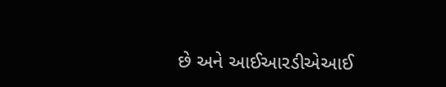છે અને આઈઆરડીએઆઈ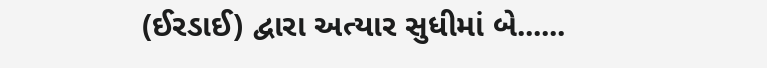(ઈરડાઈ) દ્વારા અત્યાર સુધીમાં બે......